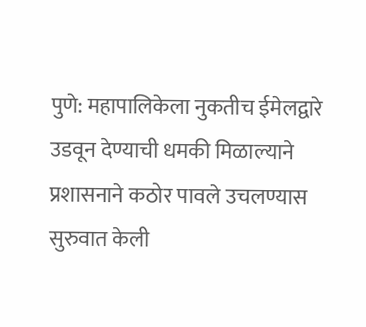पुणे: महापालिकेला नुकतीच ईमेलद्वारे उडवून देण्याची धमकी मिळाल्याने प्रशासनाने कठोर पावले उचलण्यास सुरुवात केली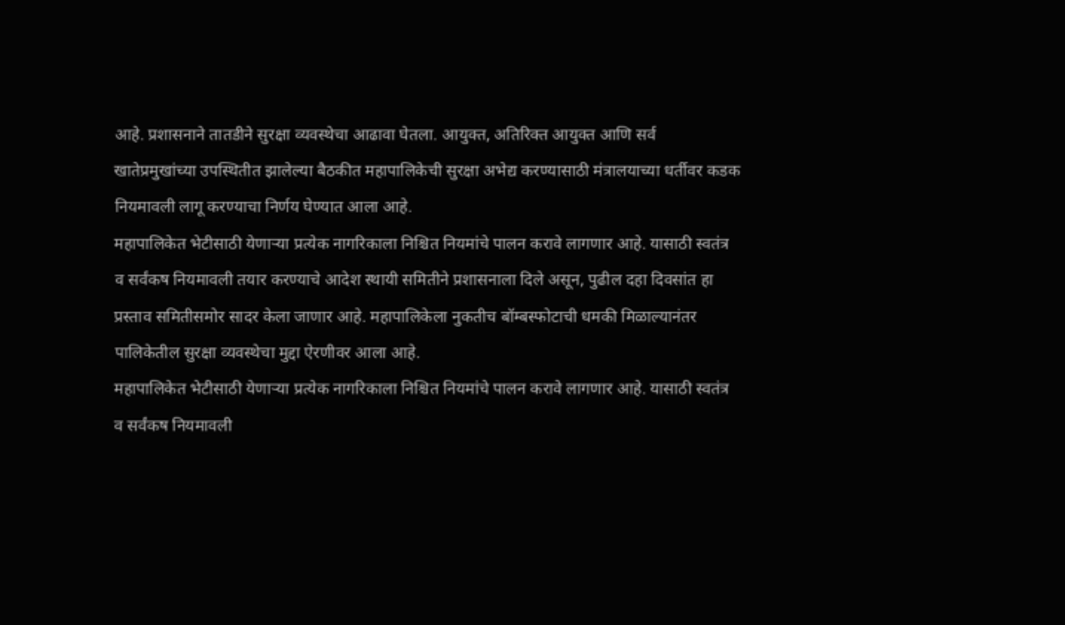आहे. प्रशासनाने तातडीने सुरक्षा व्यवस्थेचा आढावा घेतला. आयुक्त, अतिरिक्त आयुक्त आणि सर्व खातेप्रमुखांच्या उपस्थितीत झालेल्या बैठकीत महापालिकेची सुरक्षा अभेद्य करण्यासाठी मंत्रालयाच्या धर्तीवर कडक नियमावली लागू करण्याचा निर्णय घेण्यात आला आहे.
महापालिकेत भेटीसाठी येणाऱ्या प्रत्येक नागरिकाला निश्चित नियमांचे पालन करावे लागणार आहे. यासाठी स्वतंत्र व सर्वंकष नियमावली तयार करण्याचे आदेश स्थायी समितीने प्रशासनाला दिले असून, पुढील दहा दिवसांत हा प्रस्ताव समितीसमोर सादर केला जाणार आहे. महापालिकेला नुकतीच बॉम्बस्फोटाची धमकी मिळाल्यानंतर पालिकेतील सुरक्षा व्यवस्थेचा मुद्दा ऐरणीवर आला आहे.
महापालिकेत भेटीसाठी येणाऱ्या प्रत्येक नागरिकाला निश्चित नियमांचे पालन करावे लागणार आहे. यासाठी स्वतंत्र व सर्वंकष नियमावली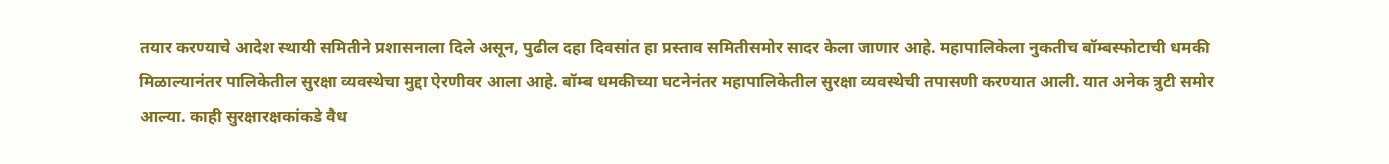तयार करण्याचे आदेश स्थायी समितीने प्रशासनाला दिले असून, पुढील दहा दिवसांत हा प्रस्ताव समितीसमोर सादर केला जाणार आहे. महापालिकेला नुकतीच बॉम्बस्फोटाची धमकी मिळाल्यानंतर पालिकेतील सुरक्षा व्यवस्थेचा मुद्दा ऐरणीवर आला आहे. बॉम्ब धमकीच्या घटनेनंतर महापालिकेतील सुरक्षा व्यवस्थेची तपासणी करण्यात आली. यात अनेक त्रुटी समोर आल्या. काही सुरक्षारक्षकांकडे वैध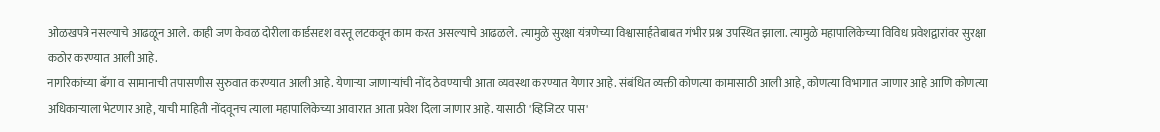ओळखपत्रे नसल्याचे आढळून आले. काही जण केवळ दोरीला कार्डसदृश वस्तू लटकवून काम करत असल्याचे आढळले. त्यामुळे सुरक्षा यंत्रणेच्या विश्वासार्हतेबाबत गंभीर प्रश्न उपस्थित झाला. त्यामुळे महापालिकेच्या विविध प्रवेशद्वारांवर सुरक्षा कठोर करण्यात आली आहे.
नागरिकांच्या बॅगा व सामानाची तपासणीस सुरुवात करण्यात आली आहे. येणाऱ्या जाणाऱ्यांची नोंद ठेवण्याची आता व्यवस्था करण्यात येणार आहे. संबंधित व्यक्ती कोणत्या कामासाठी आली आहे, कोणत्या विभागात जाणार आहे आणि कोणत्या अधिकाऱ्याला भेटणार आहे, याची माहिती नोंदवूनच त्याला महापालिकेच्या आवारात आता प्रवेश दिला जाणार आहे. यासाठी 'व्हिजिटर पास'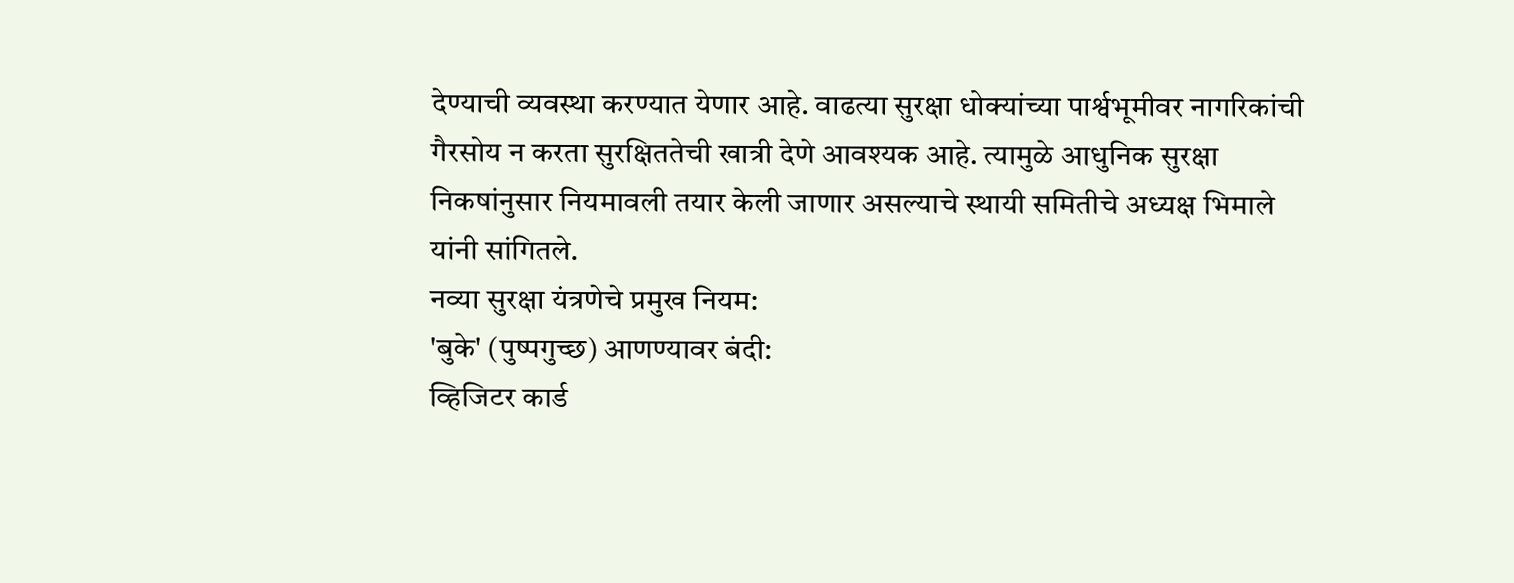देण्याची व्यवस्था करण्यात येणार आहे. वाढत्या सुरक्षा धोक्यांच्या पार्श्वभूमीवर नागरिकांची गैरसोय न करता सुरक्षिततेची खात्री देणे आवश्यक आहे. त्यामुळे आधुनिक सुरक्षा निकषांनुसार नियमावली तयार केली जाणार असल्याचे स्थायी समितीचे अध्यक्ष भिमाले यांनी सांगितले.
नव्या सुरक्षा यंत्रणेचे प्रमुख नियम:
'बुके' (पुष्पगुच्छ) आणण्यावर बंदी:
व्हिजिटर कार्ड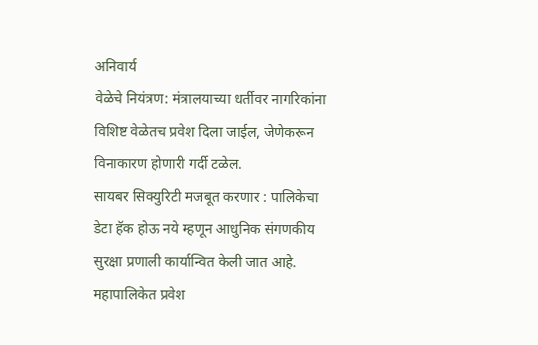अनिवार्य
वेळेचे नियंत्रण: मंत्रालयाच्या धर्तीवर नागरिकांना विशिष्ट वेळेतच प्रवेश दिला जाईल, जेणेकरून विनाकारण होणारी गर्दी टळेल.
सायबर सिक्युरिटी मजबूत करणार : पालिकेचा डेटा हॅक होऊ नये म्हणून आधुनिक संगणकीय सुरक्षा प्रणाली कार्यान्वित केली जात आहे.
महापालिकेत प्रवेश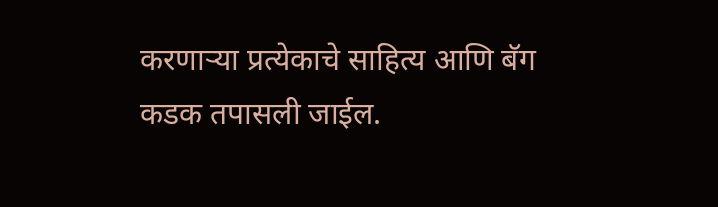करणाऱ्या प्रत्येकाचे साहित्य आणि बॅग कडक तपासली जाईल.